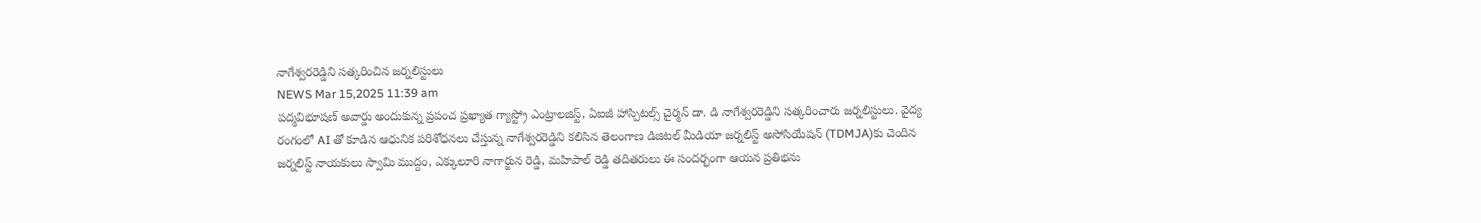నాగేశ్వరరెడ్డిని సత్కరించిన జర్నలిస్టులు
NEWS Mar 15,2025 11:39 am
పద్మవిభూషణ్ అవార్డు అందుకున్న ప్రపంచ ప్రఖ్యాత గ్యాస్ట్రో ఎంట్రాలజిస్ట్, ఏఐజీ హాస్పిటల్స్ చైర్మన్ డా. డి నాగేశ్వరరెడ్డిని సత్కరించారు జర్నలిస్టులు. వైద్య రంగంలో AI తో కూడిన ఆధునిక పరిశోధనలు చేస్తున్న నాగేశ్వరరెడ్డిని కలిసిన తెలంగాణ డిజిటల్ మీడియా జర్నలిస్ట్ అసోసియేషన్ (TDMJA)కు చెందిన జర్నలిస్ట్ నాయకులు స్వామి ముద్దం, ఎక్కులూరి నాగార్జున రెడ్డి, మహిపాల్ రెడ్డి తదితరులు ఈ సందర్భంగా ఆయన ప్రతిభను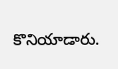కొనియాడారు.